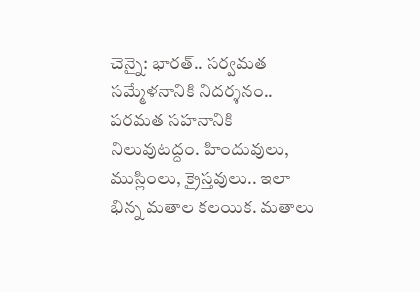చెన్నై: భారత్.. సర్వమత సమ్మేళనానికి నిదర్శనం.. పరమత సహనానికి నిలువుటద్దం. హిందువులు, ముస్లింలు, క్రైస్తవులు.. ఇలా భిన్న మతాల కలయిక. మతాలు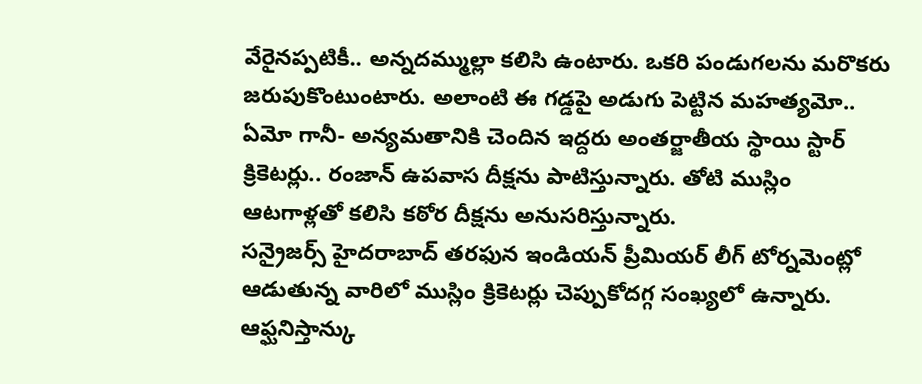వేరైనప్పటికీ.. అన్నదమ్ముల్లా కలిసి ఉంటారు. ఒకరి పండుగలను మరొకరు జరుపుకొంటుంటారు. అలాంటి ఈ గడ్డపై అడుగు పెట్టిన మహత్యమో.. ఏమో గానీ- అన్యమతానికి చెందిన ఇద్దరు అంతర్జాతీయ స్థాయి స్టార్ క్రికెటర్లు.. రంజాన్ ఉపవాస దీక్షను పాటిస్తున్నారు. తోటి ముస్లిం ఆటగాళ్లతో కలిసి కఠోర దీక్షను అనుసరిస్తున్నారు.
సన్రైజర్స్ హైదరాబాద్ తరఫున ఇండియన్ ప్రీమియర్ లీగ్ టోర్నమెంట్లో ఆడుతున్న వారిలో ముస్లిం క్రికెటర్లు చెప్పుకోదగ్గ సంఖ్యలో ఉన్నారు. ఆఫ్ఘనిస్తాన్కు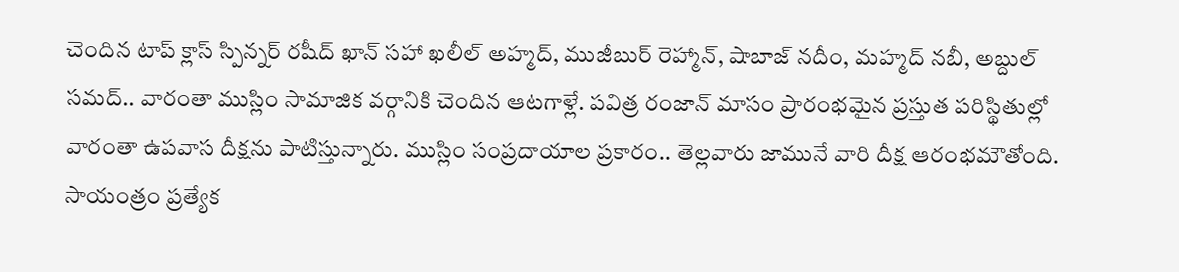చెందిన టాప్ క్లాస్ స్పిన్నర్ రషీద్ ఖాన్ సహా ఖలీల్ అహ్మద్, ముజీబుర్ రెహ్మాన్, షాబాజ్ నదీం, మహ్మద్ నబీ, అబ్దుల్ సమద్.. వారంతా ముస్లిం సామాజిక వర్గానికి చెందిన ఆటగాళ్లే. పవిత్ర రంజాన్ మాసం ప్రారంభమైన ప్రస్తుత పరిస్థితుల్లో వారంతా ఉపవాస దీక్షను పాటిస్తున్నారు. ముస్లిం సంప్రదాయాల ప్రకారం.. తెల్లవారు జామునే వారి దీక్ష ఆరంభమౌతోంది. సాయంత్రం ప్రత్యేక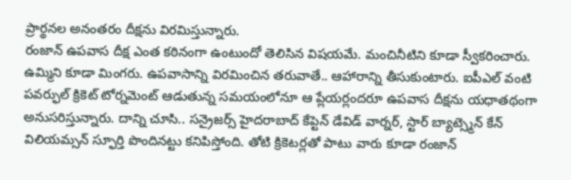ప్రార్థనల అనంతరం దీక్షను విరమిస్తున్నారు.
రంజాన్ ఉపవాస దీక్ష ఎంత కఠినంగా ఉంటుందో తెలిసిన విషయమే. మంచినీటిని కూడా స్వీకరించారు. ఉమ్మిని కూడా మింగరు. ఉపవాసాన్ని విరమించిన తరువాతే.. ఆహారాన్ని తీసుకుంటారు. ఐపీఎల్ వంటి పవర్ఫుల్ క్రికెట్ టోర్నమెంట్ ఆడుతున్న సమయంలోనూ ఆ ప్లేయర్లందరూ ఉపవాస దీక్షను యధాతథంగా అనుసరిస్తున్నారు. దాన్ని చూసి.. సన్రైజర్స్ హైదరాబాద్ కేప్టెన్ డేవిడ్ వార్నర్, స్టార్ బ్యాట్స్మెన్ కేన్ విలియమ్సన్ స్ఫూర్తి పొందినట్టు కనిపిస్తోంది. తోటి క్రికెటర్లతో పాటు వారు కూడా రంజాన్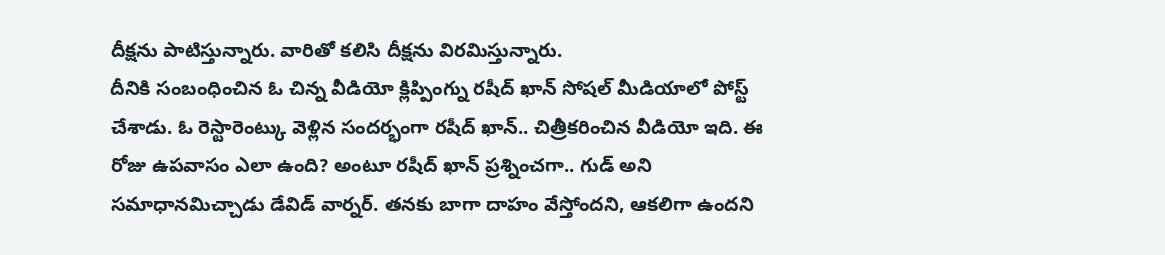దీక్షను పాటిస్తున్నారు. వారితో కలిసి దీక్షను విరమిస్తున్నారు.
దీనికి సంబంధించిన ఓ చిన్న వీడియో క్లిప్పింగ్ను రషీద్ ఖాన్ సోషల్ మీడియాలో పోస్ట్ చేశాడు. ఓ రెస్టారెంట్కు వెళ్లిన సందర్భంగా రషీద్ ఖాన్.. చిత్రీకరించిన వీడియో ఇది. ఈ రోజు ఉపవాసం ఎలా ఉంది? అంటూ రషీద్ ఖాన్ ప్రశ్నించగా.. గుడ్ అని సమాధానమిచ్చాడు డేవిడ్ వార్నర్. తనకు బాగా దాహం వేస్తోందని, ఆకలిగా ఉందని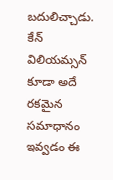బదులిచ్చాడు. కేన్ విలియమ్సన్ కూడా అదే రకమైన సమాధానం ఇవ్వడం ఈ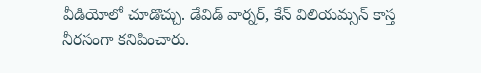వీడియోలో చూడొచ్చు. డేవిడ్ వార్నర్, కేన్ విలియమ్సన్ కాస్త నీరసంగా కనిపించారు.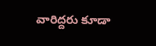వారిద్దరు కూడా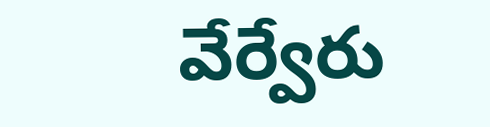వేర్వేరు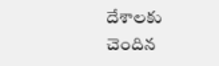దేశాలకు చెందిన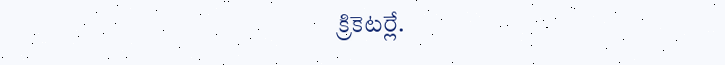క్రికెటర్లే.